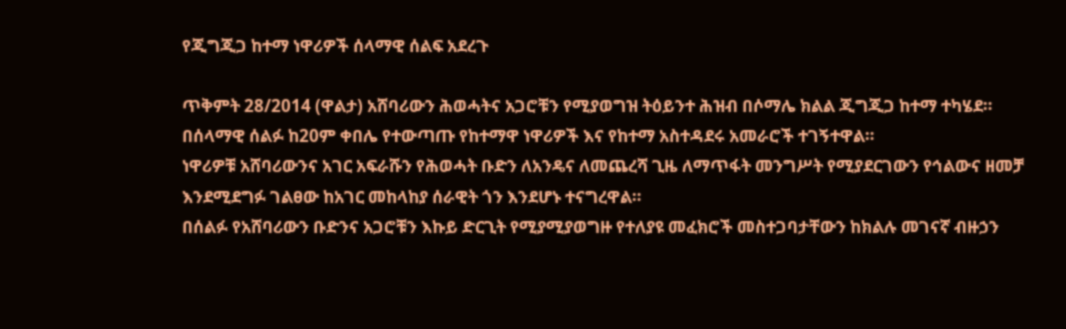የጂግጂጋ ከተማ ነዋሪዎች ሰላማዊ ሰልፍ አደረጉ

ጥቅምት 28/2014 (ዋልታ) አሸባሪውን ሕወሓትና አጋሮቹን የሚያወግዝ ትዕይንተ ሕዝብ በሶማሌ ክልል ጂግጂጋ ከተማ ተካሄደ።
በሰላማዊ ሰልፉ ከ20ም ቀበሌ የተውጣጡ የከተማዋ ነዋሪዎች እና የከተማ አስተዳደሩ አመራሮች ተገኝተዋል።
ነዋሪዎቹ አሸባሪውንና አገር አፍራሹን የሕወሓት ቡድን ለአንዴና ለመጨረሻ ጊዜ ለማጥፋት መንግሥት የሚያደርገውን የኅልውና ዘመቻ እንደሚደግፉ ገልፀው ከአገር መከላከያ ሰራዊት ጎን እንደሆኑ ተናግረዋል።
በሰልፉ የአሸባሪውን ቡድንና አጋሮቹን እኩይ ድርጊት የሚያሚያወግዙ የተለያዩ መፈክሮች መስተጋባታቸውን ከክልሉ መገናኛ ብዙኃን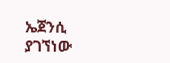ኤጀንሲ ያገኘነው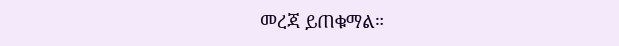መረጃ ይጠቁማል።